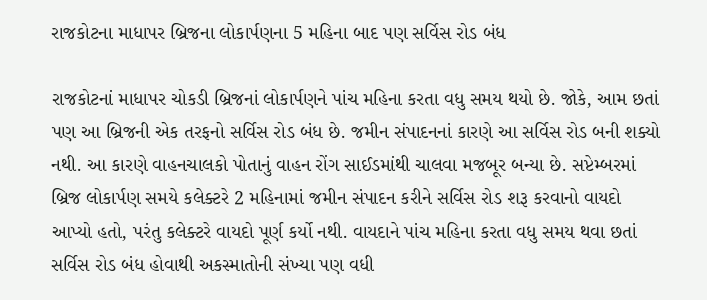રાજકોટના માધાપર બ્રિજના લોકાર્પણના 5 મહિના બાદ પણ સર્વિસ રોડ બંધ

રાજકોટનાં માધાપર ચોકડી બ્રિજનાં લોકાર્પણને પાંચ મહિના કરતા વધુ સમય થયો છે. જોકે, આમ છતાં પણ આ બ્રિજની એક તરફનો સર્વિસ રોડ બંધ છે. જમીન સંપાદનનાં કારણે આ સર્વિસ રોડ બની શક્યો નથી. આ કારણે વાહનચાલકો પોતાનું વાહન રોંગ સાઈડમાંથી ચાલવા મજબૂર બન્યા છે. સપ્ટેમ્બરમાં બ્રિજ લોકાર્પણ સમયે કલેક્ટરે 2 મહિનામાં જમીન સંપાદન કરીને સર્વિસ રોડ શરૂ કરવાનો વાયદો આપ્યો હતો, પરંતુ કલેક્ટરે વાયદો પૂર્ણ કર્યો નથી. વાયદાને પાંચ મહિના કરતા વધુ સમય થવા છતાં સર્વિસ રોડ બંધ હોવાથી અકસ્માતોની સંખ્યા પણ વધી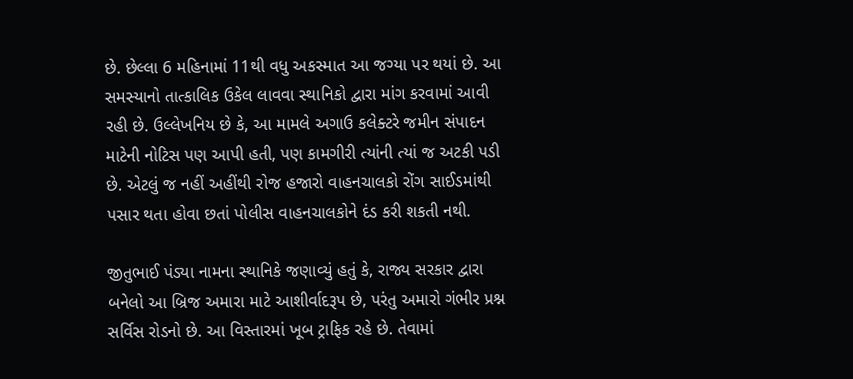છે. છેલ્લા 6 મહિનામાં 11થી વધુ અકસ્માત આ જગ્યા પર થયાં છે. આ સમસ્યાનો તાત્કાલિક ઉકેલ લાવવા સ્થાનિકો દ્વારા માંગ કરવામાં આવી રહી છે. ઉલ્લેખનિય છે કે, આ મામલે અગાઉ કલેક્ટરે જમીન સંપાદન માટેની નોટિસ પણ આપી હતી, પણ કામગીરી ત્યાંની ત્યાં જ અટકી પડી છે. એટલું જ નહીં અહીંથી રોજ હજારો વાહનચાલકો રોંગ સાઈડમાંથી પસાર થતા હોવા છતાં પોલીસ વાહનચાલકોને દંડ કરી શકતી નથી.

જીતુભાઈ પંડ્યા નામના સ્થાનિકે જણાવ્યું હતું કે, રાજ્ય સરકાર દ્વારા બનેલો આ બ્રિજ અમારા માટે આશીર્વાદરૂપ છે, પરંતુ અમારો ગંભીર પ્રશ્ન સર્વિસ રોડનો છે. આ વિસ્તારમાં ખૂબ ટ્રાફિક રહે છે. તેવામાં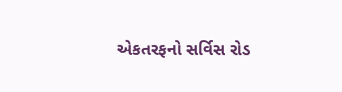એકતરફનો સર્વિસ રોડ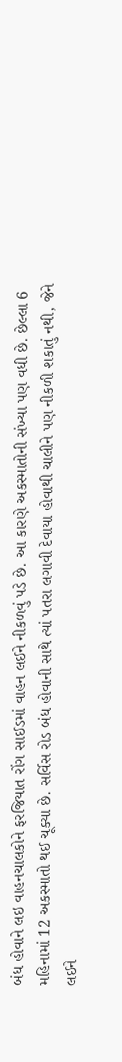બંધ હોવાને લઇ વાહનચાલકોને ફરજિયાત રોંગ સાઈડમાં વાહન લઈને નીકળવું પડે છે. આ કારણે અકસ્માતોની સંખ્યા પણ વધી છે. છેલ્લા 6 મહિનામાં 12 અકસ્માતો થઈ ચૂક્યા છે. સર્વિસ રોડ બંધ હોવાની સાથે ત્યાં પતરા લગાવી દેવાયા હોવાથી ચાલીને પણ નીકળી શકાતું નથી, જેને લઈને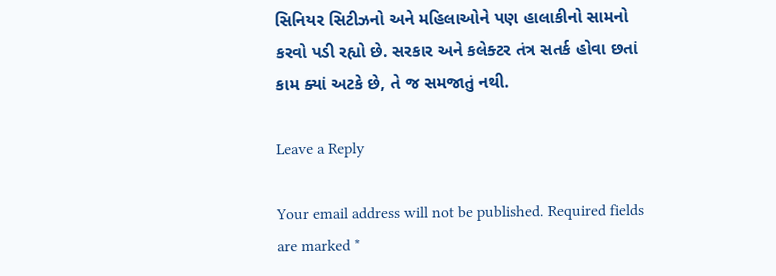સિનિયર સિટીઝનો અને મહિલાઓને પણ હાલાકીનો સામનો કરવો પડી રહ્યો છે. સરકાર અને કલેક્ટર તંત્ર સતર્ક હોવા છતાં કામ ક્યાં અટકે છે, તે જ સમજાતું નથી.

Leave a Reply

Your email address will not be published. Required fields are marked *